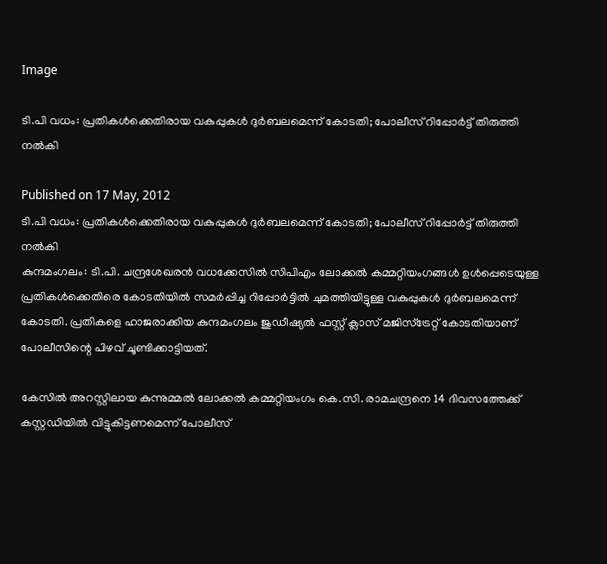Image

ടി.പി വധം: പ്രതികള്‍ക്കെതിരായ വകുപ്പുകള്‍ ദുര്‍ബലമെന്ന് കോടതി; പോലീസ് റിപ്പോര്‍ട്ട് തിരുത്തി നല്‍കി

Published on 17 May, 2012
ടി.പി വധം: പ്രതികള്‍ക്കെതിരായ വകുപ്പുകള്‍ ദുര്‍ബലമെന്ന് കോടതി; പോലീസ് റിപ്പോര്‍ട്ട് തിരുത്തി നല്‍കി
കുന്ദമംഗലം: ടി.പി. ചന്ദ്രശേഖരന്‍ വധക്കേസില്‍ സിപിഎം ലോക്കല്‍ കമ്മറ്റിയംഗങ്ങള്‍ ഉള്‍പ്പെടെയുള്ള പ്രതികള്‍ക്കെതിരെ കോടതിയില്‍ സമര്‍പ്പിച്ച റിപ്പോര്‍ട്ടില്‍ ചുമത്തിയിട്ടുള്ള വകുപ്പുകള്‍ ദുര്‍ബലമെന്ന് കോടതി. പ്രതികളെ ഹാജരാക്കിയ കുന്ദമംഗലം ജുഡീഷ്യല്‍ ഫസ്റ്റ് ക്ലാസ് മജിസ്‌ട്രേറ്റ് കോടതിയാണ് പോലീസിന്റെ പിഴവ് ചൂണ്ടിക്കാട്ടിയത്.

കേസില്‍ അറസ്റ്റിലായ കുന്നുമ്മല്‍ ലോക്കല്‍ കമ്മറ്റിയംഗം കെ.സി. രാമചന്ദ്രനെ 14 ദിവസത്തേക്ക് കസ്റ്റഡിയില്‍ വിട്ടുകിട്ടണമെന്ന് പോലീസ്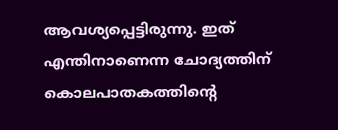ആവശ്യപ്പെട്ടിരുന്നു. ഇത് എന്തിനാണെന്ന ചോദ്യത്തിന് കൊലപാതകത്തിന്റെ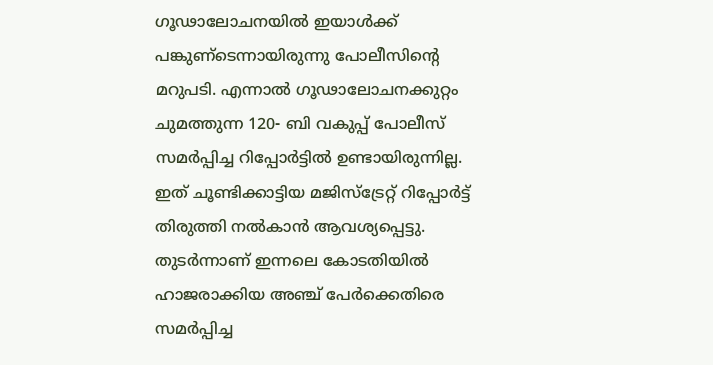ഗൂഢാലോചനയില്‍ ഇയാള്‍ക്ക് പങ്കുണ്‌ടെന്നായിരുന്നു പോലീസിന്റെ മറുപടി. എന്നാല്‍ ഗൂഢാലോചനക്കുറ്റം ചുമത്തുന്ന 120- ബി വകുപ്പ് പോലീസ് സമര്‍പ്പിച്ച റിപ്പോര്‍ട്ടില്‍ ഉണ്ടായിരുന്നില്ല. ഇത് ചൂണ്ടിക്കാട്ടിയ മജിസ്‌ട്രേറ്റ് റിപ്പോര്‍ട്ട് തിരുത്തി നല്‍കാന്‍ ആവശ്യപ്പെട്ടു. തുടര്‍ന്നാണ് ഇന്നലെ കോടതിയില്‍ ഹാജരാക്കിയ അഞ്ച് പേര്‍ക്കെതിരെ സമര്‍പ്പിച്ച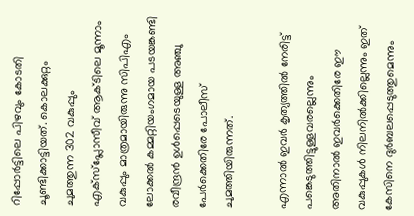റിപ്പോര്‍ട്ടിലെ പിഴവും കോടതി ചൂണ്ടിക്കാട്ടിയത്. കൊലക്കുറ്റം ചുമത്തുന്ന 302 വകുപ്പും എക്‌സ്‌പ്ലോസീവ് ആക്ടിലെ മൂന്നാം വകുപ്പും മാത്രമായിരുന്നു സിപിഎം ലോക്കല്‍ കമ്മറ്റിയംഗമായ പടയങ്കണ്ടി രവീന്ദ്രന്‍ ഉള്‍പ്പെടെയുള്ള അഞ്ചു പേര്‍ക്കെതിരേ പോലീസ് ചുമത്തിയിരുന്നത്.

എന്നാല്‍ ഇവര്‍ കൃത്യത്തില്‍ നേരിട്ട് പങ്കെടുത്തിട്ടുള്ളവരല്ലെന്നും അതിനാല്‍ ഇവര്‍ക്കെതിരേ ഈ വകുപ്പുകള്‍ നിലനില്‍ക്കില്ലെന്നും ഇത് കേസിനെ ദുര്‍ബലപ്പെടുത്തുമെന്നും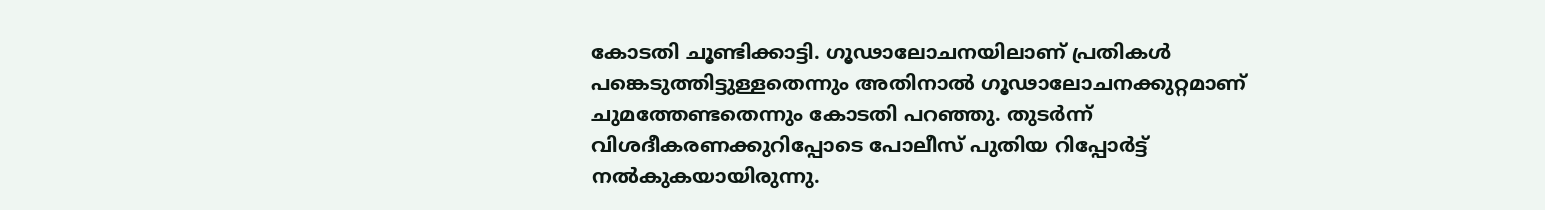കോടതി ചൂണ്ടിക്കാട്ടി. ഗൂഢാലോചനയിലാണ് പ്രതികള്‍ പങ്കെടുത്തിട്ടുള്ളതെന്നും അതിനാല്‍ ഗൂഢാലോചനക്കുറ്റമാണ് ചുമത്തേണ്ടതെന്നും കോടതി പറഞ്ഞു. തുടര്‍ന്ന് വിശദീകരണക്കുറിപ്പോടെ പോലീസ് പുതിയ റിപ്പോര്‍ട്ട് നല്‍കുകയായിരുന്നു.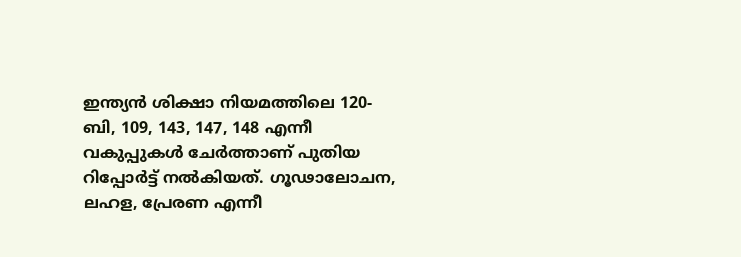ഇന്ത്യന്‍ ശിക്ഷാ നിയമത്തിലെ 120- ബി, 109, 143, 147, 148 എന്നീ വകുപ്പുകള്‍ ചേര്‍ത്താണ് പുതിയ റിപ്പോര്‍ട്ട് നല്‍കിയത്. ഗൂഢാലോചന, ലഹള, പ്രേരണ എന്നീ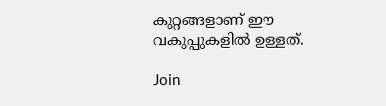കുറ്റങ്ങളാണ് ഈ വകുപ്പുകളില്‍ ഉള്ളത്.

Join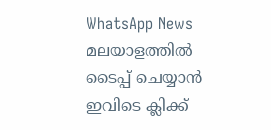WhatsApp News
മലയാളത്തില്‍ ടൈപ്പ് ചെയ്യാന്‍ ഇവിടെ ക്ലിക്ക്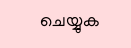ചെയ്യുക